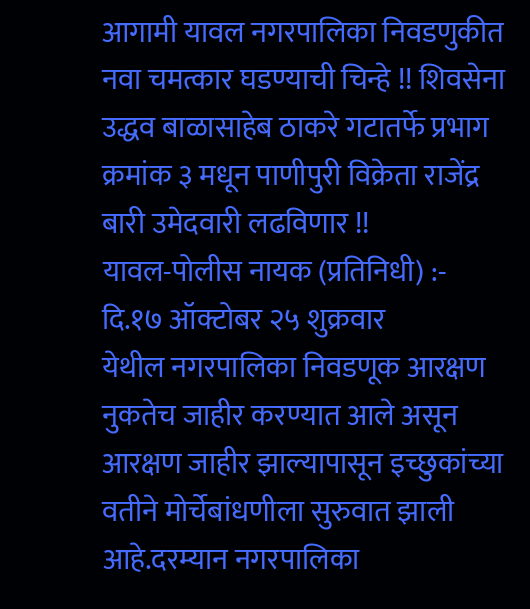आगामी यावल नगरपालिका निवडणुकीत नवा चमत्कार घडण्याची चिन्हे !! शिवसेना उद्धव बाळासाहेब ठाकरे गटातर्फे प्रभाग क्रमांक ३ मधून पाणीपुरी विक्रेता राजेंद्र बारी उमेदवारी लढविणार !!
यावल-पोलीस नायक (प्रतिनिधी) :-
दि.१७ ऑक्टोबर २५ शुक्रवार
येथील नगरपालिका निवडणूक आरक्षण नुकतेच जाहीर करण्यात आले असून आरक्षण जाहीर झाल्यापासून इच्छुकांच्या वतीने मोर्चेबांधणीला सुरुवात झाली आहे.दरम्यान नगरपालिका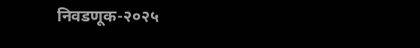निवडणूक-२०२५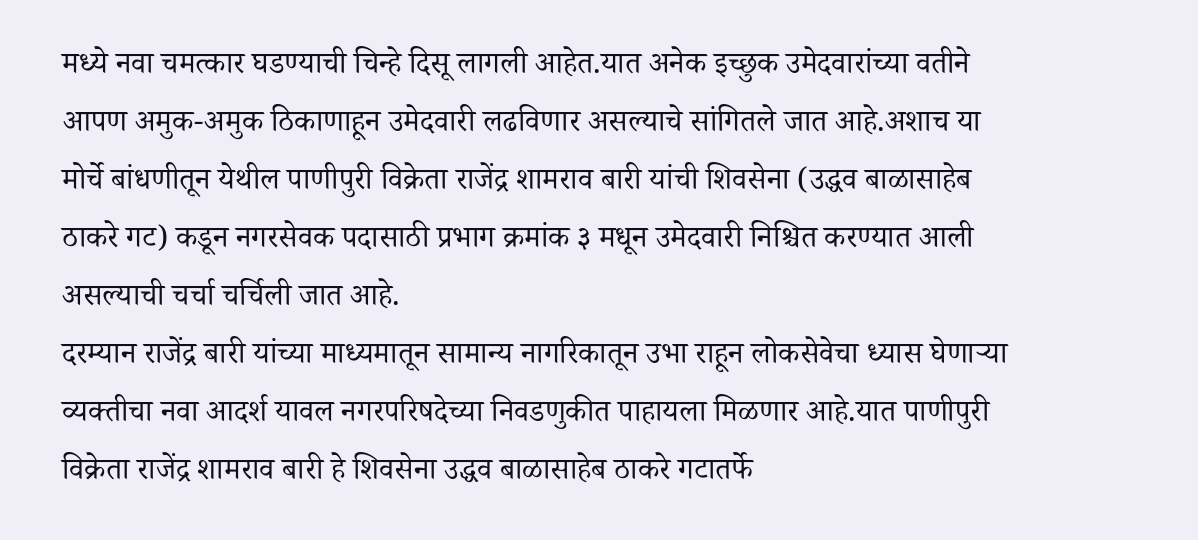मध्ये नवा चमत्कार घडण्याची चिन्हे दिसू लागली आहेत.यात अनेक इच्छुक उमेदवारांच्या वतीने आपण अमुक-अमुक ठिकाणाहून उमेदवारी लढविणार असल्याचे सांगितले जात आहे.अशाच या मोर्चे बांधणीतून येथील पाणीपुरी विक्रेता राजेंद्र शामराव बारी यांची शिवसेना (उद्धव बाळासाहेब ठाकरे गट) कडून नगरसेवक पदासाठी प्रभाग क्रमांक ३ मधून उमेदवारी निश्चित करण्यात आली असल्याची चर्चा चर्चिली जात आहे.
दरम्यान राजेंद्र बारी यांच्या माध्यमातून सामान्य नागरिकातून उभा राहून लोकसेवेचा ध्यास घेणाऱ्या व्यक्तीचा नवा आदर्श यावल नगरपरिषदेच्या निवडणुकीत पाहायला मिळणार आहे.यात पाणीपुरी विक्रेता राजेंद्र शामराव बारी हे शिवसेना उद्धव बाळासाहेब ठाकरे गटातर्फे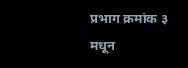प्रभाग क्रमांक ३ मधून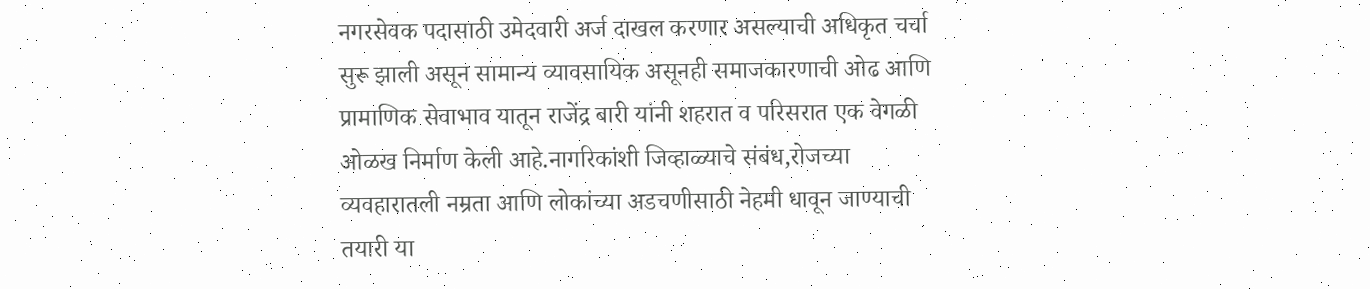नगरसेवक पदासाठी उमेदवारी अर्ज दाखल करणार असल्याची अधिकृत चर्चा सुरू झाली असून सामान्य व्यावसायिक असूनही समाजकारणाची ओढ आणि प्रामाणिक सेवाभाव यातून राजेंद्र बारी यांनी शहरात व परिसरात एक वेगळी ओळख निर्माण केली आहे.नागरिकांशी जिव्हाळ्याचे संबंध,रोजच्या व्यवहारातली नम्रता आणि लोकांच्या अडचणीसाठी नेहमी धावून जाण्याची तयारी या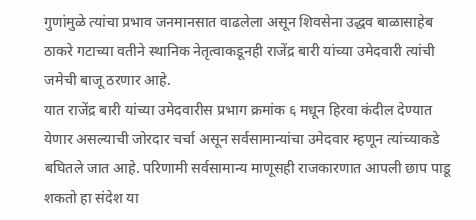गुणांमुळे त्यांचा प्रभाव जनमानसात वाढलेला असून शिवसेना उद्धव बाळासाहेब ठाकरे गटाच्या वतीने स्थानिक नेतृत्वाकडूनही राजेंद्र बारी यांच्या उमेदवारी त्यांची जमेची बाजू ठरणार आहे.
यात राजेंद्र बारी यांच्या उमेदवारीस प्रभाग क्रमांक ६ मधून हिरवा कंदील देण्यात येणार असल्याची जोरदार चर्चा असून सर्वसामान्यांचा उमेदवार म्हणून त्यांच्याकडे बघितले जात आहे. परिणामी सर्वसामान्य माणूसही राजकारणात आपली छाप पाडू शकतो हा संदेश या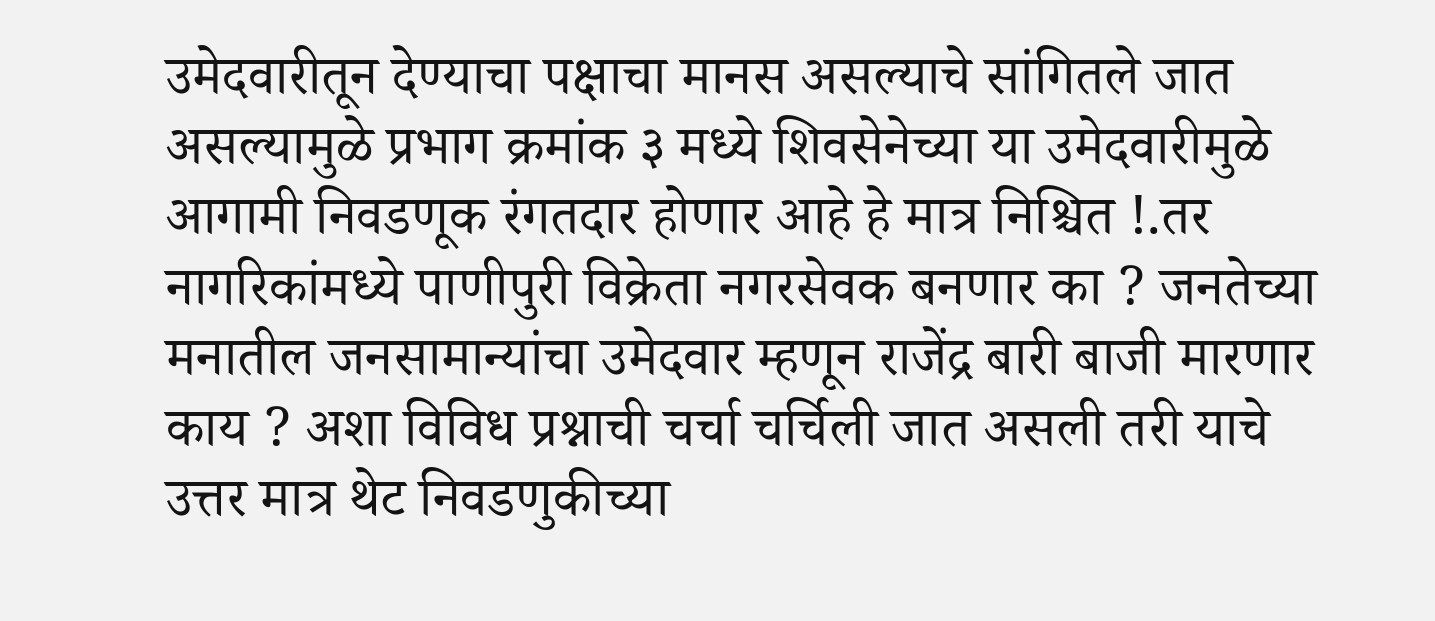उमेदवारीतून देण्याचा पक्षाचा मानस असल्याचे सांगितले जात असल्यामुळे प्रभाग क्रमांक ३ मध्ये शिवसेनेच्या या उमेदवारीमुळे आगामी निवडणूक रंगतदार होणार आहे हे मात्र निश्चित !.तर नागरिकांमध्ये पाणीपुरी विक्रेता नगरसेवक बनणार का ? जनतेच्या मनातील जनसामान्यांचा उमेदवार म्हणून राजेंद्र बारी बाजी मारणार काय ? अशा विविध प्रश्नाची चर्चा चर्चिली जात असली तरी याचे उत्तर मात्र थेट निवडणुकीच्या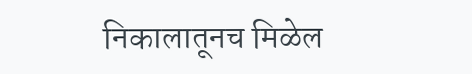निकालातूनच मिळेल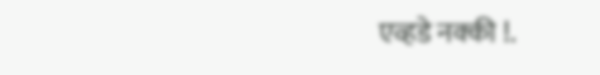एव्हडे नक्की !.